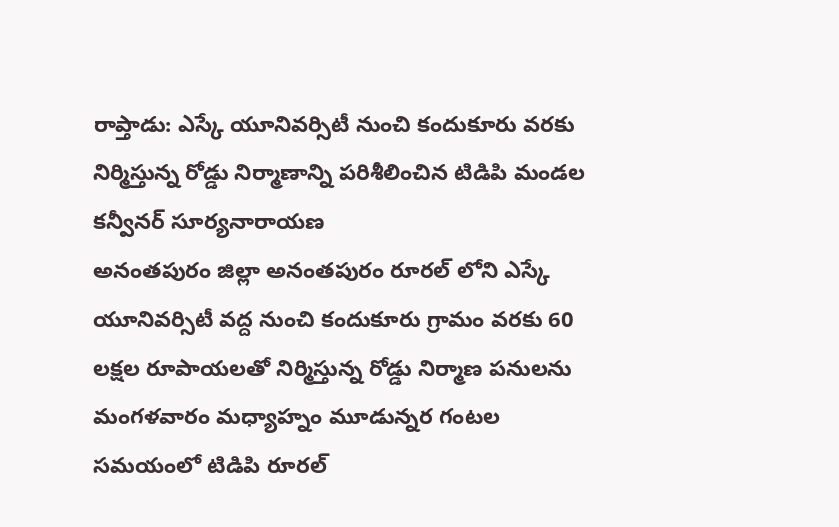రాప్తాడు: ఎస్కే యూనివర్సిటీ నుంచి కందుకూరు వరకు నిర్మిస్తున్న రోడ్డు నిర్మాణాన్ని పరిశీలించిన టిడిపి మండల కన్వీనర్ సూర్యనారాయణ
అనంతపురం జిల్లా అనంతపురం రూరల్ లోని ఎస్కే యూనివర్సిటీ వద్ద నుంచి కందుకూరు గ్రామం వరకు 60 లక్షల రూపాయలతో నిర్మిస్తున్న రోడ్డు నిర్మాణ పనులను మంగళవారం మధ్యాహ్నం మూడున్నర గంటల సమయంలో టిడిపి రూరల్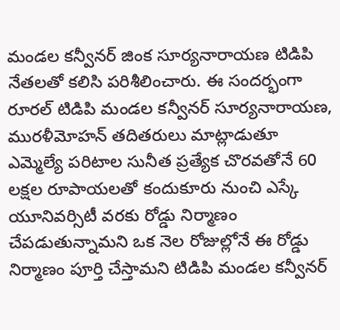మండల కన్వీనర్ జింక సూర్యనారాయణ టిడిపి నేతలతో కలిసి పరిశీలించారు. ఈ సందర్భంగా రూరల్ టిడిపి మండల కన్వీనర్ సూర్యనారాయణ, మురళీమోహన్ తదితరులు మాట్లాడుతూ ఎమ్మెల్యే పరిటాల సునీత ప్రత్యేక చొరవతోనే 60 లక్షల రూపాయలతో కందుకూరు నుంచి ఎస్కే యూనివర్సిటీ వరకు రోడ్డు నిర్మాణం చేపడుతున్నామని ఒక నెల రోజుల్లోనే ఈ రోడ్డు నిర్మాణం పూర్తి చేస్తామని టిడిపి మండల కన్వీనర్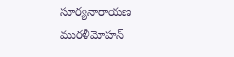సూర్యనారాయణ మురళీమోహన్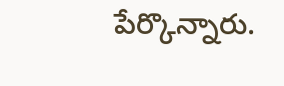పేర్కొన్నారు.